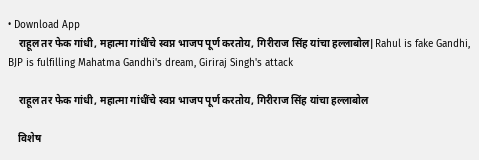• Download App
    राहूल तर फेक गांधी, महात्मा गांधींचे स्वप्न भाजप पूर्ण करतोय, गिरीराज सिंह यांचा हल्लाबोल|Rahul is fake Gandhi, BJP is fulfilling Mahatma Gandhi's dream, Giriraj Singh's attack

    राहूल तर फेक गांधी, महात्मा गांधींचे स्वप्न भाजप पूर्ण करतोय, गिरीराज सिंह यांचा हल्लाबोल

    विशेष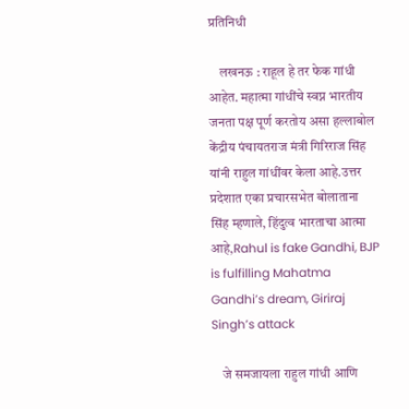प्रतिनिधी

    लखनऊ : राहूल हे तर फेक गांधी आहेत. महात्मा गांधींचे स्वप्न भारतीय जनता पक्ष पूर्ण करतोय असा हल्लाबोल केंद्रीय पंचायतराज मंत्री गिरिराज सिंह यांनी राहुल गांधींवर केला आहे.उत्तर प्रदेशात एका प्रचारसभेत बोलाताना सिंह म्हणाले, हिंदुत्व भारताचा आत्मा आहे,Rahul is fake Gandhi, BJP is fulfilling Mahatma Gandhi’s dream, Giriraj Singh’s attack

    जे समजायला राहुल गांधी आणि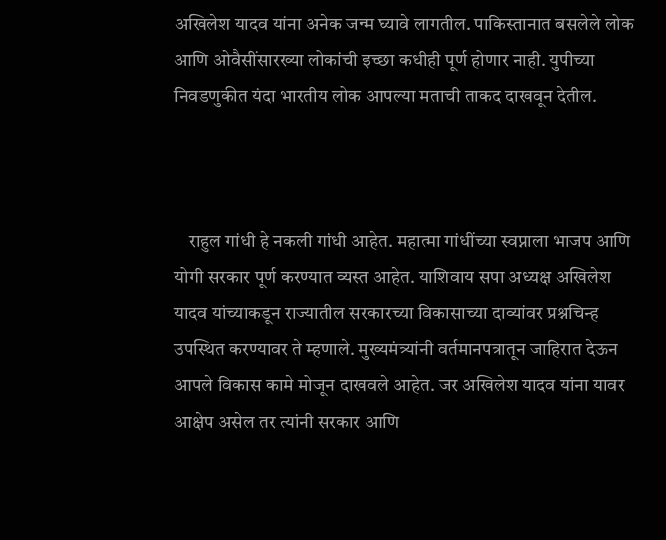अखिलेश यादव यांना अनेक जन्म घ्यावे लागतील. पाकिस्तानात बसलेले लोक आणि ओवैसींसारख्या लोकांची इच्छा कधीही पूर्ण होणार नाही. युपीच्या निवडणुकीत यंदा भारतीय लोक आपल्या मताची ताकद दाखवून देतील.



    राहुल गांधी हे नकली गांधी आहेत. महात्मा गांधींच्या स्वप्नाला भाजप आणि योगी सरकार पूर्ण करण्यात व्यस्त आहेत. याशिवाय सपा अध्यक्ष अखिलेश यादव यांच्याकडून राज्यातील सरकारच्या विकासाच्या दाव्यांवर प्रश्नचिन्ह उपस्थित करण्यावर ते म्हणाले. मुख्यमंत्र्यांनी वर्तमानपत्रातून जाहिरात देऊन आपले विकास कामे मोजून दाखवले आहेत. जर अखिलेश यादव यांना यावर आक्षेप असेल तर त्यांनी सरकार आणि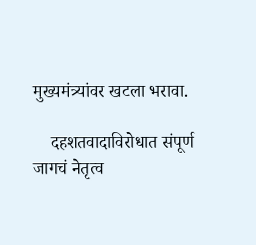मुख्यमंत्र्यांवर खटला भरावा.

    दहशतवादाविरोधात संपूर्ण जागचं नेतृत्व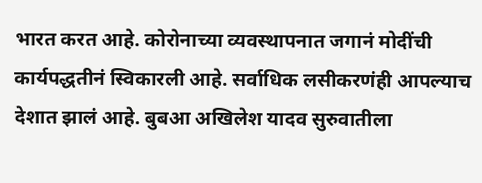भारत करत आहे. कोरोनाच्या व्यवस्थापनात जगानं मोदींची कार्यपद्धतीनं स्विकारली आहे. सर्वाधिक लसीकरणंही आपल्याच देशात झालं आहे. बुबआ अखिलेश यादव सुरुवातीला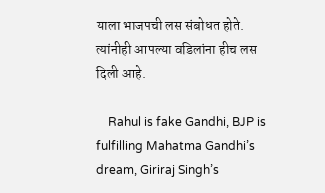याला भाजपची लस संबोधत होते. त्यांनीही आपल्या वडिलांना हीच लस दिली आहे.

    Rahul is fake Gandhi, BJP is fulfilling Mahatma Gandhi’s dream, Giriraj Singh’s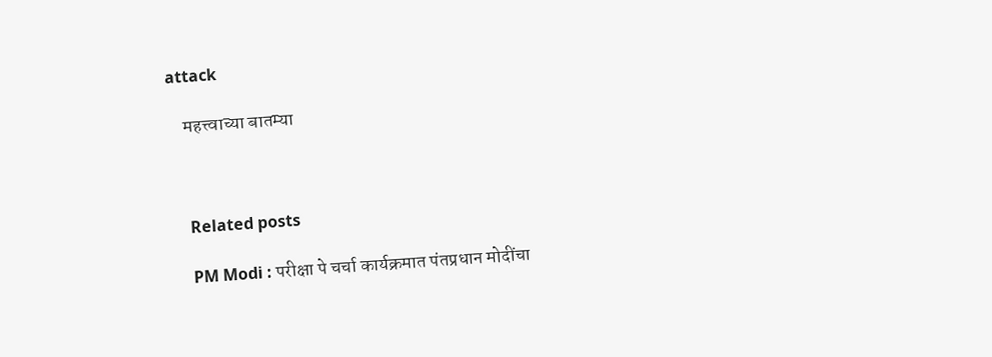attack

    महत्त्वाच्या बातम्या



    Related posts

    PM Modi : परीक्षा पे चर्चा कार्यक्रमात पंतप्रधान मोदींचा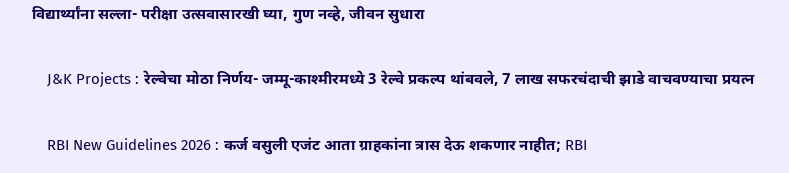विद्यार्थ्यांना सल्ला- परीक्षा उत्सवासारखी घ्या, गुण नव्हे, जीवन सुधारा

    J&K Projects : रेल्वेचा मोठा निर्णय- जम्मू-काश्मीरमध्ये 3 रेल्वे प्रकल्प थांबवले, 7 लाख सफरचंदाची झाडे वाचवण्याचा प्रयत्न

    RBI New Guidelines 2026 : कर्ज वसुली एजंट आता ग्राहकांना त्रास देऊ शकणार नाहीत; RBI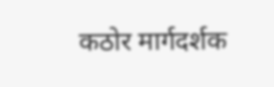कठोर मार्गदर्शक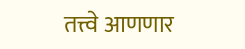तत्त्वे आणणार